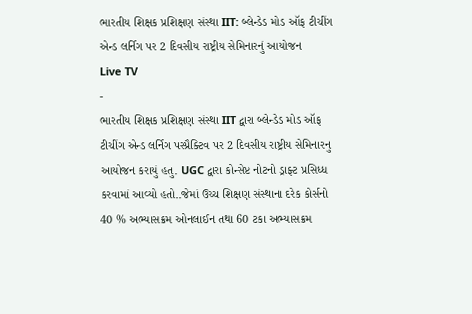ભારતીય શિક્ષક પ્રશિક્ષણ સંસ્થા IIT: બ્લેન્ડેડ મોડ ઑફ ટીચીંગ એન્ડ લર્નિગ પર 2 દિવસીય રાષ્ટ્રીય સેમિનારનું આયોજન
Live TV
-
ભારતીય શિક્ષક પ્રશિક્ષણ સંસ્થા IIT દ્વારા બ્લેન્ડેડ મોડ ઑફ ટીચીંગ એન્ડ લર્નિગ પસ્પ્રૈક્ટિવ પર 2 દિવસીય રાષ્ટ્રીય સેમિનારનુ આયોજન કરાયું હતુ. UGC દ્વારા કોન્સેપ્ટ નોટનો ડ્રાફ્ટ પ્રસિધ્ધ કરવામાં આવ્યો હતો..જેમાં ઉચ્ચ શિક્ષણ સંસ્થાના દરેક કોર્સનો 40 % અભ્યાસક્રમ ઓનલાઈન તથા 60 ટકા અભ્યાસક્રમ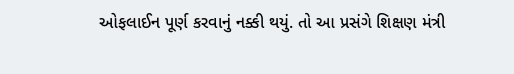ઓફલાઈન પૂર્ણ કરવાનું નક્કી થયું. તો આ પ્રસંગે શિક્ષણ મંત્રી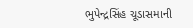ભુપેન્દ્રસિંહ ચૂડાસમાની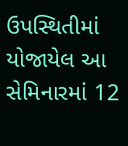ઉપસ્થિતીમાં યોજાયેલ આ સેમિનારમાં 12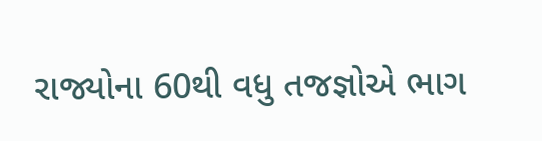રાજ્યોના 60થી વધુ તજજ્ઞોએ ભાગ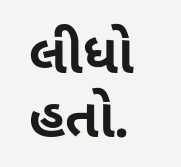લીધો હતો.